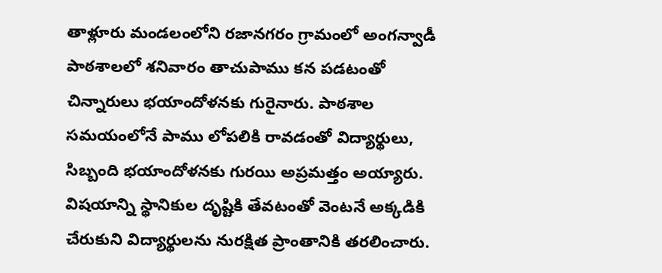తాళ్లూరు మండలంలోని రజానగరం గ్రామంలో అంగన్వాడీ పాఠశాలలో శనివారం తాచుపాము కన పడటంతో చిన్నారులు భయాందోళనకు గురైనారు. పాఠశాల సమయంలోనే పాము లోపలికి రావడంతో విద్యార్థులు, సిబ్బంది భయాందోళనకు గురయి అప్రమత్తం అయ్యారు. విషయాన్ని స్థానికుల దృష్టికి తేవటంతో వెంటనే అక్కడికి చేరుకుని విద్యార్థులను నురక్షిత ప్రాంతానికి తరలించారు.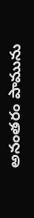అనంతరం పామును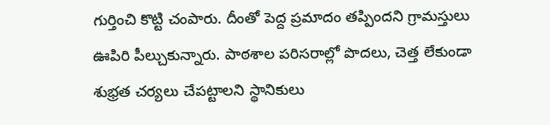గుర్తించి కొట్టి చంపారు. దీంతో పెద్ద ప్రమాదం తప్పిందని గ్రామస్తులు ఊపిరి పీల్చుకున్నారు. పాఠశాల పరిసరాల్లో పొదలు, చెత్త లేకుండా శుభ్రత చర్యలు చేపట్టాలని స్థానికులు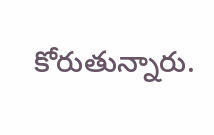కోరుతున్నారు.